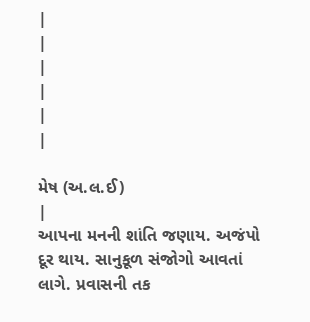|
|
|
|
|
|

મેષ (અ.લ.ઈ)
|
આપના મનની શાંતિ જણાય. અજંપો દૂર થાય. સાનુકૂળ સંજોગો આવતાં લાગે. પ્રવાસની તક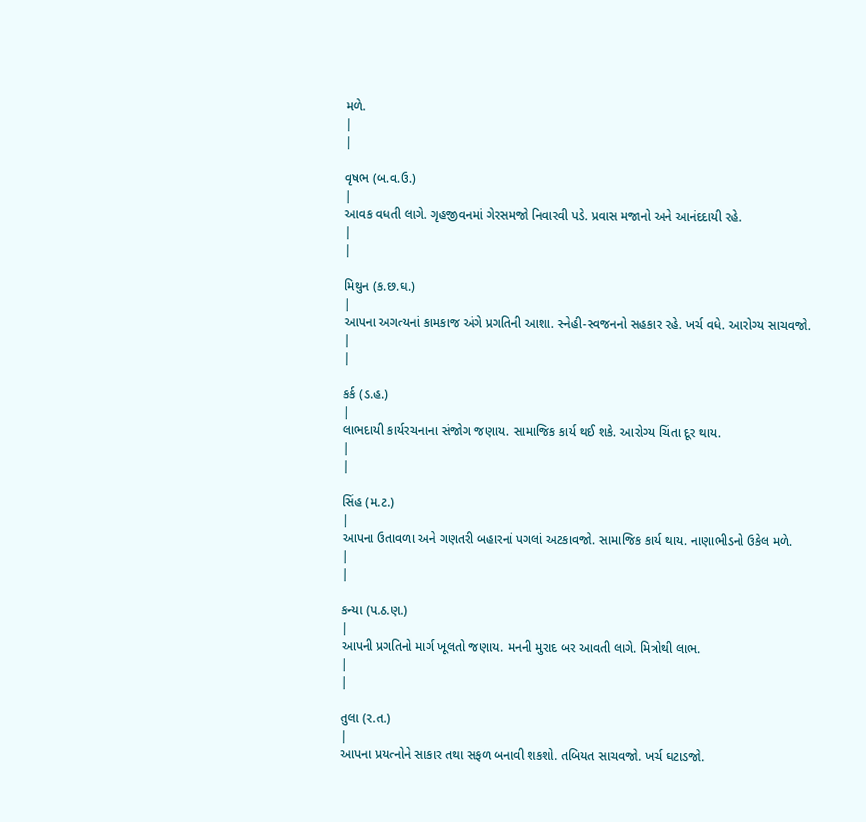મળે.
|
|

વૃષભ (બ.વ.ઉ.)
|
આવક વધતી લાગે. ગૃહજીવનમાં ગેરસમજો નિવારવી પડે. પ્રવાસ મજાનો અને આનંદદાયી રહે.
|
|

મિથુન (ક.છ.ઘ.)
|
આપના અગત્યનાં કામકાજ અંગે પ્રગતિની આશા. સ્નેહી-સ્વજનનો સહકાર રહે. ખર્ચ વધે. આરોગ્ય સાચવજો.
|
|

કર્ક (ડ.હ.)
|
લાભદાયી કાર્યરચનાના સંજોગ જણાય. સામાજિક કાર્ય થઈ શકે. આરોગ્ય ચિંતા દૂર થાય.
|
|

સિંહ (મ.ટ.)
|
આપના ઉતાવળા અને ગણતરી બહારનાં પગલાં અટકાવજો. સામાજિક કાર્ય થાય. નાણાભીડનો ઉકેલ મળે.
|
|

કન્યા (પ.ઠ.ણ.)
|
આપની પ્રગતિનો માર્ગ ખૂલતો જણાય. મનની મુરાદ બર આવતી લાગે. મિત્રોથી લાભ.
|
|

તુલા (ર.ત.)
|
આપના પ્રયત્નોને સાકાર તથા સફળ બનાવી શકશો. તબિયત સાચવજો. ખર્ચ ઘટાડજો.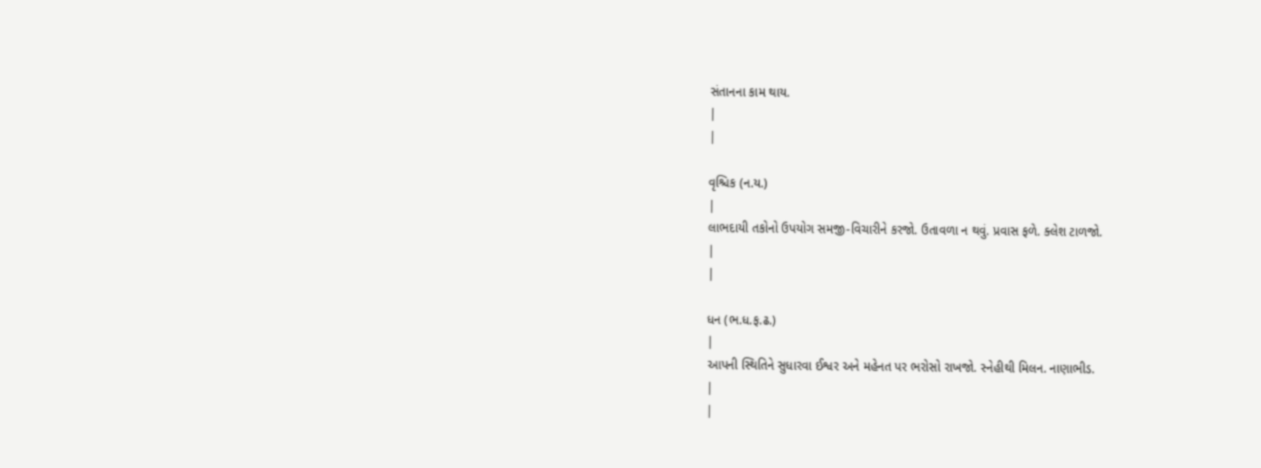સંતાનના કામ થાય.
|
|

વૃશ્ચિક (ન.ય.)
|
લાભદાયી તકોનો ઉપયોગ સમજી-વિચારીને કરજો. ઉતાવળા ન થવું. પ્રવાસ ફળે. ક્લેશ ટાળજો.
|
|

ધન (ભ.ધ.ફ.ઢ.)
|
આપની સ્થિતિને સુધારવા ઈશ્વર અને મહેનત પર ભરોસો રાખજો. સ્નેહીથી મિલન. નાણાભીડ.
|
|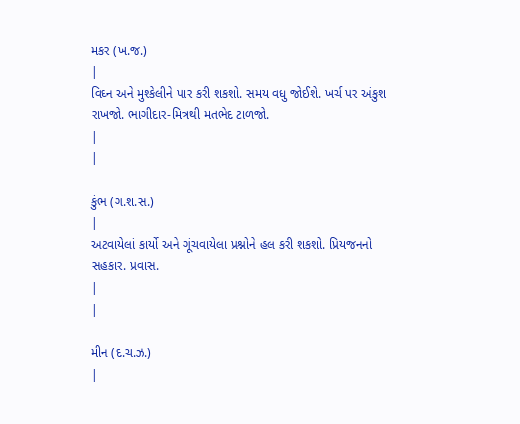મકર (ખ.જ.)
|
વિઘ્ન અને મુશ્કેલીને પાર કરી શકશો. સમય વધુ જોઈશે. ખર્ચ પર અંકુશ રાખજો. ભાગીદાર-મિત્રથી મતભેદ ટાળજો.
|
|

કુંભ (ગ.શ.સ.)
|
અટવાયેલાં કાર્યો અને ગૂંચવાયેલા પ્રશ્નોને હલ કરી શકશો. પ્રિયજનનો સહકાર. પ્રવાસ.
|
|

મીન (દ.ચ.ઝ.)
|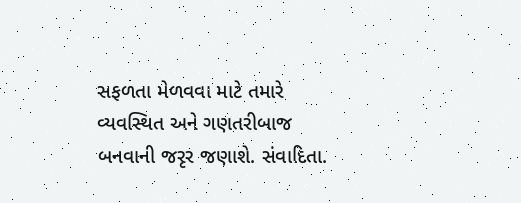સફળતા મેળવવા માટે તમારે વ્યવસ્થિત અને ગણતરીબાજ બનવાની જરૃર જણાશે. સંવાદિતા.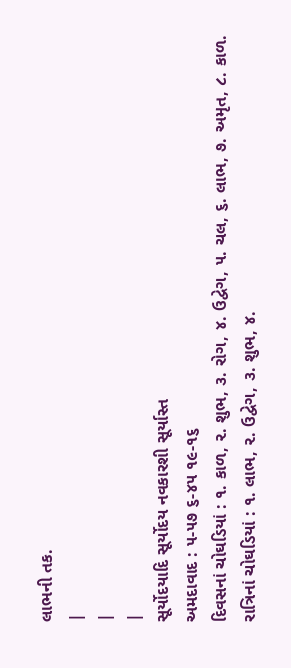લાભની તક.
|
|
|
સૂર્યોદયાદિ સૂર્યોદય નવકારશી સૂર્યાસ્ત
અમદાવાદ : ૫-૫૭ ૬-૪૫ ૧૯-૧૬
દિવસનાં ચોઘડિયાં : ૧. કાળ, ૨. શુભ, ૩. રોગ, ૪. ઉદ્વેગ, ૫. ચલ, ૬. લાભ, ૭. અમૃત, ૮. કાળ.
રાત્રિનાં ચોઘડિયાં : ૧. લાભ, ૨. ઉદ્વેગ, ૩. શુભ, ૪.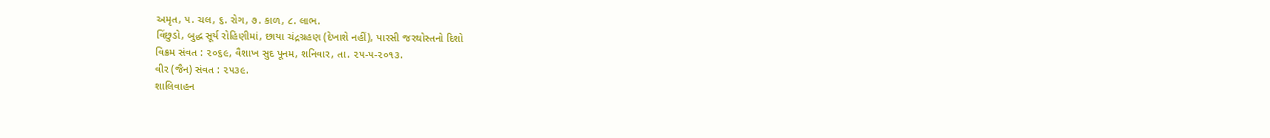અમૃત, ૫. ચલ, ૬. રોગ, ૭. કાળ, ૮. લાભ.
વિંછુડો, બુદ્ધ સૂર્ય રોહિણીમાં, છાયા ચંદ્રગ્રહણ (દેખાશે નહીં), પારસી જરથોસ્તનો દિશો
વિક્રમ સંવત : ૨૦૬૯, વૈશાખ સુદ પૂનમ, શનિવાર, તા. ૨૫-૫-૨૦૧૩.
વીર (જૈન) સંવત : ૨૫૩૯.
શાલિવાહન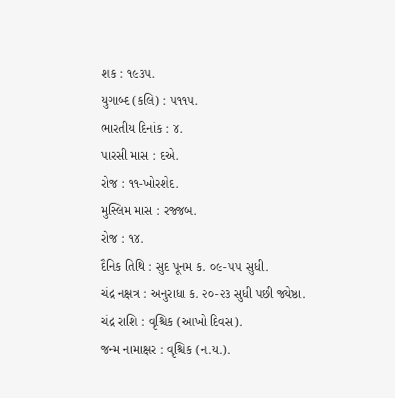શક : ૧૯૩૫.
યુગાબ્દ (કલિ) : ૫૧૧૫.
ભારતીય દિનાંક : ૪.
પારસી માસ : દએ.
રોજ : ૧૧-ખોરશેદ.
મુસ્લિમ માસ : રજ્જબ.
રોજ : ૧૪.
દૈનિક તિથિ : સુદ પૂનમ ક. ૦૯-૫૫ સુધી.
ચંદ્ર નક્ષત્ર : અનુરાધા ક. ૨૦-૨૩ સુધી પછી જ્યેષ્ઠા.
ચંદ્ર રાશિ : વૃશ્ચિક (આખો દિવસ).
જન્મ નામાક્ષર : વૃશ્ચિક (ન.ય.).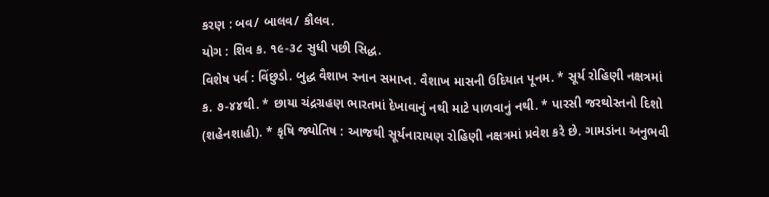કરણ : બવ/ બાલવ/ કૌલવ.
યોગ : શિવ ક. ૧૯-૩૮ સુધી પછી સિદ્ધ.
વિશેષ પર્વ : વિંછુડો. બુદ્ધ વૈશાખ સ્નાન સમાપ્ત. વૈશાખ માસની ઉદિયાત પૂનમ. * સૂર્ય રોહિણી નક્ષત્રમાં ક. ૭-૪૪થી. * છાયા ચંદ્રગ્રહણ ભારતમાં દેખાવાનું નથી માટે પાળવાનું નથી. * પારસી જરથોસ્તનો દિશો (શહેનશાહી). * કૃષિ જ્યોતિષ : આજથી સૂર્યનારાયણ રોહિણી નક્ષત્રમાં પ્રવેશ કરે છે. ગામડાંના અનુભવી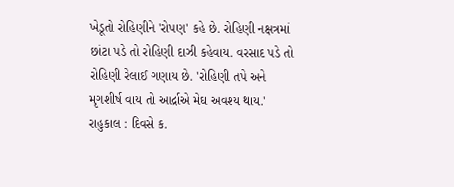ખેડૂતો રોહિણીને 'રોપણ' કહે છે. રોહિણી નક્ષત્રમાં છાંટા પડે તો રોહિણી દાઝી કહેવાય. વરસાદ પડે તો રોહિણી રેલાઈ ગણાય છે. 'રોહિણી તપે અને મૃગશીર્ષ વાય તો આર્દ્રાએ મેઘ અવશ્ય થાય.'
રાહુકાલ : દિવસે ક.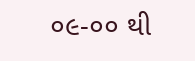૦૯-૦૦ થી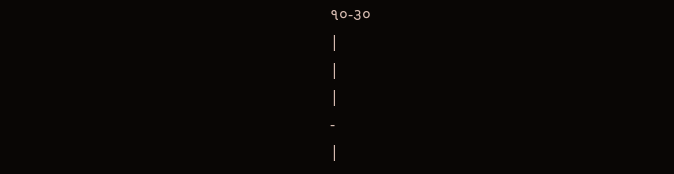૧૦-૩૦
|
|
|
-
|